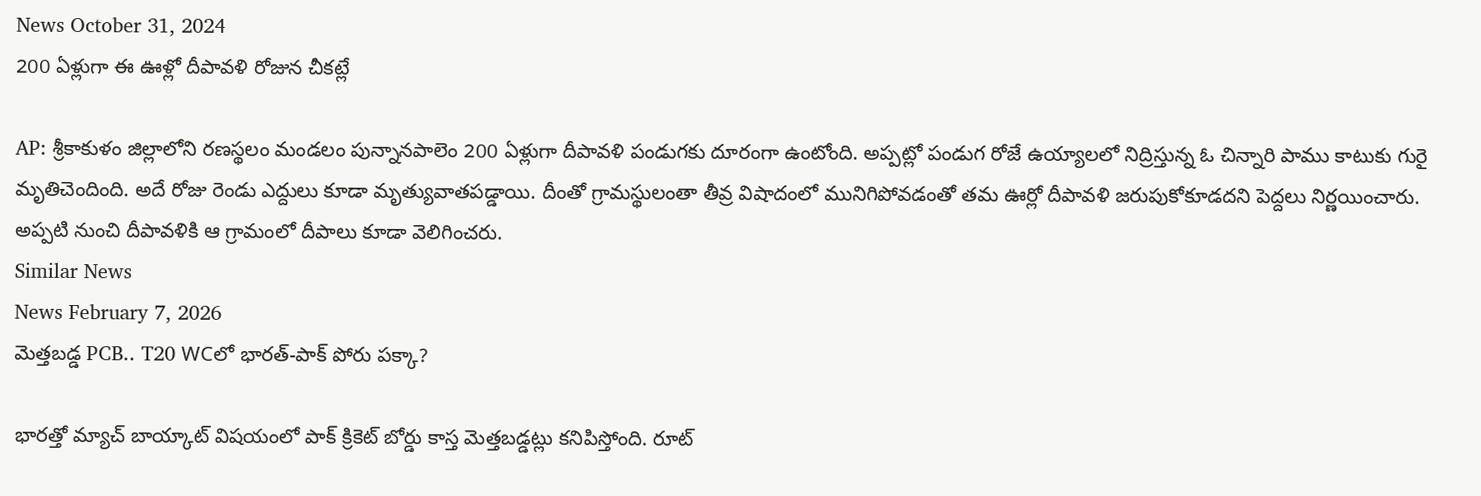News October 31, 2024
200 ఏళ్లుగా ఈ ఊళ్లో దీపావళి రోజున చీకట్లే

AP: శ్రీకాకుళం జిల్లాలోని రణస్థలం మండలం పున్నానపాలెం 200 ఏళ్లుగా దీపావళి పండుగకు దూరంగా ఉంటోంది. అప్పట్లో పండుగ రోజే ఉయ్యాలలో నిద్రిస్తున్న ఓ చిన్నారి పాము కాటుకు గురై మృతిచెందింది. అదే రోజు రెండు ఎద్దులు కూడా మృత్యువాతపడ్డాయి. దీంతో గ్రామస్థులంతా తీవ్ర విషాదంలో మునిగిపోవడంతో తమ ఊర్లో దీపావళి జరుపుకోకూడదని పెద్దలు నిర్ణయించారు. అప్పటి నుంచి దీపావళికి ఆ గ్రామంలో దీపాలు కూడా వెలిగించరు.
Similar News
News February 7, 2026
మెత్తబడ్డ PCB.. T20 WCలో భారత్-పాక్ పోరు పక్కా?

భారత్తో మ్యాచ్ బాయ్కాట్ విషయంలో పాక్ క్రికెట్ బోర్డు కాస్త మెత్తబడ్డట్లు కనిపిస్తోంది. రూట్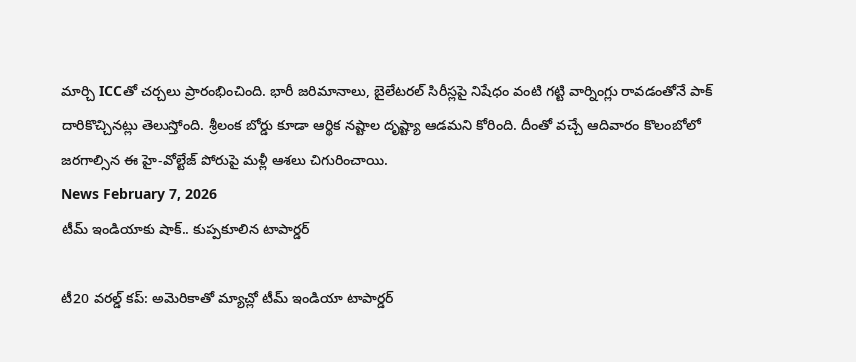మార్చి ICCతో చర్చలు ప్రారంభించింది. భారీ జరిమానాలు, బైలేటరల్ సిరీస్లపై నిషేధం వంటి గట్టి వార్నింగ్లు రావడంతోనే పాక్ దారికొచ్చినట్లు తెలుస్తోంది. శ్రీలంక బోర్డు కూడా ఆర్థిక నష్టాల దృష్ట్యా ఆడమని కోరింది. దీంతో వచ్చే ఆదివారం కొలంబోలో జరగాల్సిన ఈ హై-వోల్టేజ్ పోరుపై మళ్లీ ఆశలు చిగురించాయి.
News February 7, 2026
టీమ్ ఇండియాకు షాక్.. కుప్పకూలిన టాపార్డర్

టీ20 వరల్డ్ కప్: అమెరికాతో మ్యాచ్లో టీమ్ ఇండియా టాపార్డర్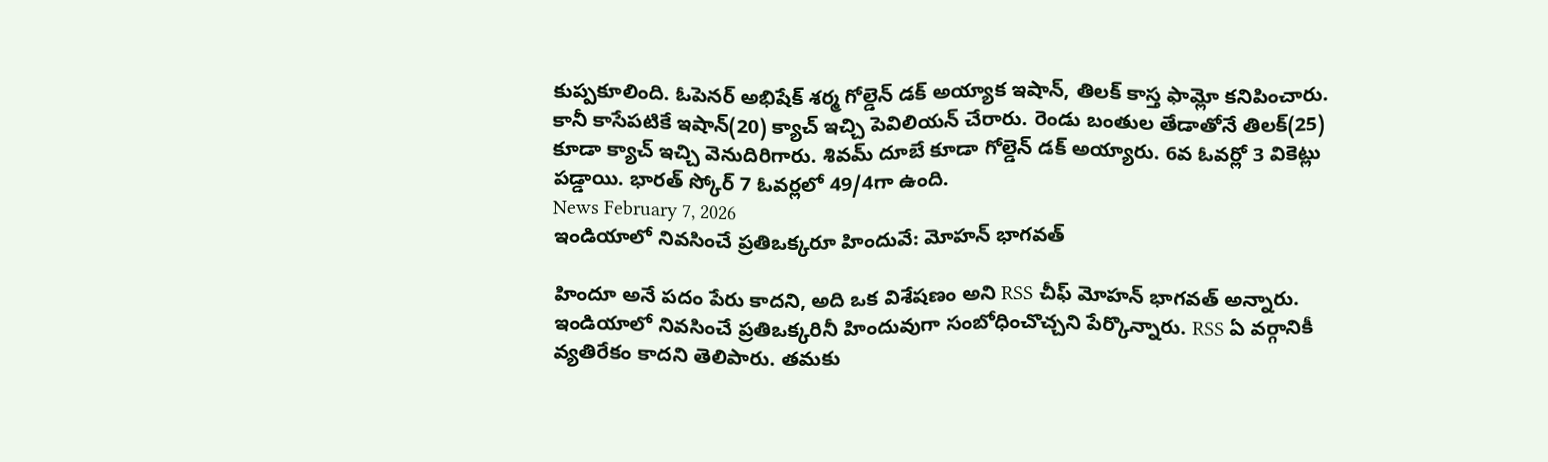కుప్పకూలింది. ఓపెనర్ అభిషేక్ శర్మ గోల్డెన్ డక్ అయ్యాక ఇషాన్, తిలక్ కాస్త ఫామ్లో కనిపించారు. కానీ కాసేపటికే ఇషాన్(20) క్యాచ్ ఇచ్చి పెవిలియన్ చేరారు. రెండు బంతుల తేడాతోనే తిలక్(25) కూడా క్యాచ్ ఇచ్చి వెనుదిరిగారు. శివమ్ దూబే కూడా గోల్డెన్ డక్ అయ్యారు. 6వ ఓవర్లో 3 వికెట్లు పడ్డాయి. భారత్ స్కోర్ 7 ఓవర్లలో 49/4గా ఉంది.
News February 7, 2026
ఇండియాలో నివసించే ప్రతిఒక్కరూ హిందువే: మోహన్ భాగవత్

హిందూ అనే పదం పేరు కాదని, అది ఒక విశేషణం అని RSS చీఫ్ మోహన్ భాగవత్ అన్నారు. ఇండియాలో నివసించే ప్రతిఒక్కరినీ హిందువుగా సంబోధించొచ్చని పేర్కొన్నారు. RSS ఏ వర్గానికీ వ్యతిరేకం కాదని తెలిపారు. తమకు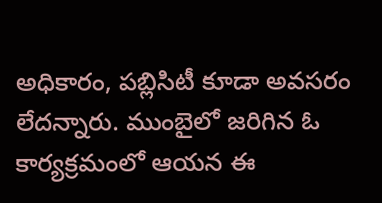అధికారం, పబ్లిసిటీ కూడా అవసరం లేదన్నారు. ముంబైలో జరిగిన ఓ కార్యక్రమంలో ఆయన ఈ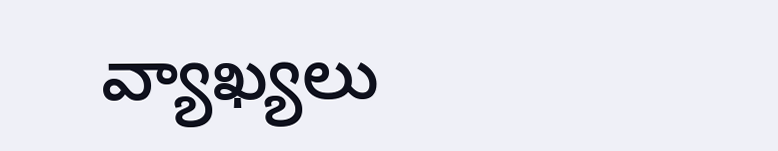వ్యాఖ్యలు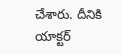చేశారు. దీనికి యాక్టర్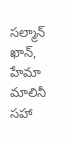సల్మాన్ ఖాన్, హేమా మాలినీ సహా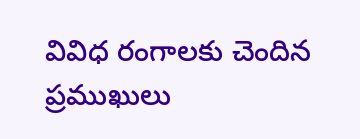వివిధ రంగాలకు చెందిన ప్రముఖులు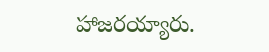హాజరయ్యారు.